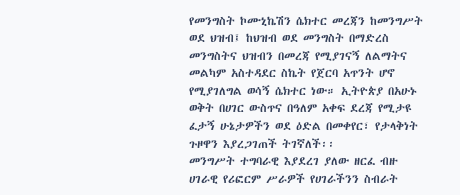የመንግስት ኮሙኒኬሽን ሴክተር መረጃን ከመንግሥት ወደ ህዝብ፤ ከህዝብ ወደ መንግስት በማድረስ መንግስትና ህዝብን በመረጃ የሚያገናኝ ለልማትና መልካም አስተዳደር ስኬት የጀርባ አጥንት ሆኖ የሚያገለግል ወሳኝ ሴክተር ነው። ኢትዮጵያ በአሁኑ ወቅት በሀገር ውስጥና በዓለም አቀፍ ደረጃ የሚታዩ ፈታኝ ሁኔታዎችን ወደ ዕድል በመቀየር፣ የታላቅነት ጉዞዋን እያረጋገጠች ትገኛለች፡፡
መንግሥት ተግባራዊ እያደረገ ያለው ዘርፈ ብዙ ሀገራዊ የሪፎርም ሥራዎች የሀገራችንን ስብራት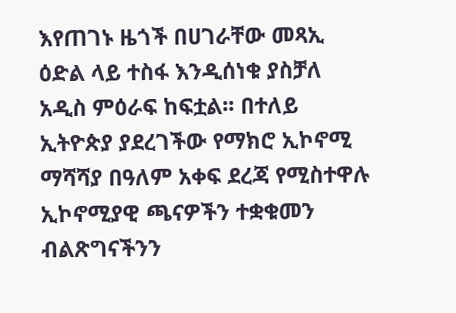እየጠገኑ ዜጎች በሀገራቸው መጻኢ ዕድል ላይ ተስፋ እንዲሰነቁ ያስቻለ አዲስ ምዕራፍ ከፍቷል፡፡ በተለይ ኢትዮጵያ ያደረገችው የማክሮ ኢኮኖሚ ማሻሻያ በዓለም አቀፍ ደረጃ የሚስተዋሉ ኢኮኖሚያዊ ጫናዎችን ተቋቁመን ብልጽግናችንን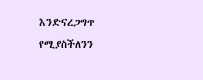እንድናረጋግጥ የሚያስችለንን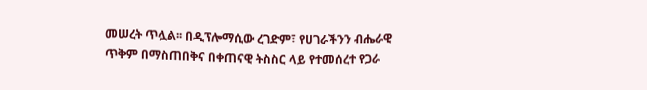መሠረት ጥሏል፡፡ በዲፕሎማሲው ረገድም፣ የሀገራችንን ብሔራዊ ጥቅም በማስጠበቅና በቀጠናዊ ትስስር ላይ የተመሰረተ የጋራ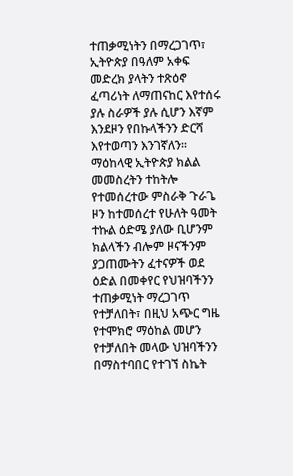ተጠቃሚነትን በማረጋገጥ፣ ኢትዮጵያ በዓለም አቀፍ መድረክ ያላትን ተጽዕኖ ፈጣሪነት ለማጠናከር እየተሰሩ ያሉ ስራዎች ያሉ ሲሆን እኛም እንደዞን የበኩላችንን ድርሻ እየተወጣን እንገኛለን፡፡
ማዕከላዊ ኢትዮጵያ ክልል መመስረትን ተከትሎ የተመሰረተው ምስራቅ ጉራጌ ዞን ከተመሰረተ የሁለት ዓመት ተኩል ዕድሜ ያለው ቢሆንም ክልላችን ብሎም ዞናችንም ያጋጠሙትን ፈተናዎች ወደ ዕድል በመቀየር የህዝባችንን ተጠቃሚነት ማረጋገጥ የተቻለበት፣ በዚህ አጭር ግዜ የተሞክሮ ማዕከል መሆን የተቻለበት መላው ህዝባችንን በማስተባበር የተገኘ ስኬት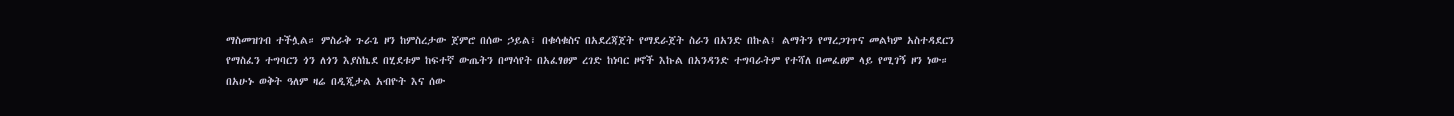ማስመዝገብ ተችሏል። ምስራቅ ጉራጌ ዞን ከምስረታው ጀምሮ በሰው ኃይል፣ በቁሳቁስና በአደረጃጀት የማደራጀት ስራን በአንድ በኩል፤ ልማትን የማረጋገጥና መልካም አስተዳደርን የማስፈን ተግባርን ጎን ለጎን እያስኬደ በሂደቱም ከፍተኛ ውጤትን በማሳየት በአፈፃፀም ረገድ ከነባር ዞኖች እኩል በአንዳንድ ተግባራትም የተሻለ በመፈፀም ላይ የሚገኝ ዞን ነው።
በአሁኑ ወቅት ዓለም ዛሬ በዲጂታል አብዮት እና ሰው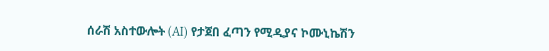ሰራሽ አስተውሎት (AI) የታጀበ ፈጣን የሚዲያና ኮሙኒኬሽን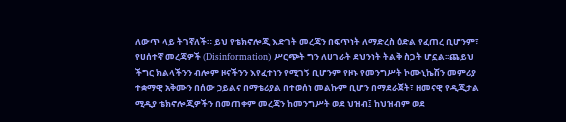ለውጥ ላይ ትገኛለች። ይህ የቴክኖሎጂ እድገት መረጃን በፍጥነት ለማድረስ ዕድል የፈጠረ ቢሆንም፣ የሀሰተኛ መረጃዎች (Disinformation) ሥርጭት ግን ለሀገራት ደህንነት ትልቅ ስጋት ሆኗል፡፡ጨይህ ችግር ክልላችንን ብሎም ዞናችንን እየፈተነን የሚገኝ ቢሆንም የዞኑ የመንግሥት ኮሙኒኬሽን መምሪያ ተቋማዊ አቅሙን በሰው ኃይልና በማቴሪያል በተወሰነ መልኩም ቢሆን በማደራጀት፣ ዘመናዊ የዲጂታል ሚዲያ ቴክኖሎጂዎችን በመጠቀም መረጃን ከመንግሥት ወደ ህዝብ፤ ከህዝብም ወደ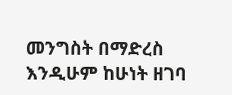መንግስት በማድረስ እንዲሁም ከሁነት ዘገባ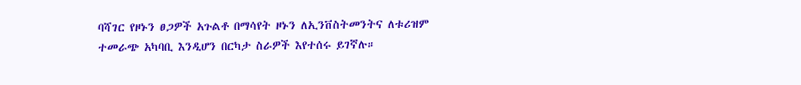ባሻገር የዞኑን ፀጋዎች አጉልቶ በማሳየት ዞኑን ለኢንቨስትመንትና ለቱሪዝም ተመራጭ አካባቢ እንዲሆን በርካታ ስራዎች እየተሰሩ ይገኛሉ።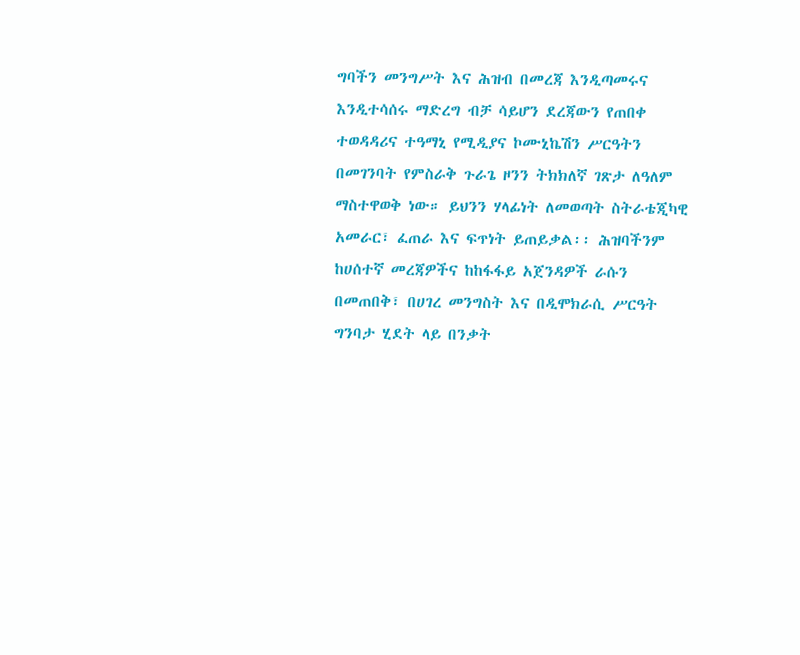ግባችን መንግሥት እና ሕዝብ በመረጃ እንዲጣመሩና እንዲተሳሰሩ ማድረግ ብቻ ሳይሆን ደረጃውን የጠበቀ ተወዳዳሪና ተዓማኒ የሚዲያና ኮሙኒኬሽን ሥርዓትን በመገንባት የምስራቅ ጉራጌ ዞንን ትክክለኛ ገጽታ ለዓለም ማስተዋወቅ ነው። ይህንን ሃላፊነት ለመወጣት ስትራቴጂካዊ አመራር፣ ፈጠራ እና ፍጥነት ይጠይቃል፡፡ ሕዝባችንም ከሀሰተኛ መረጃዎችና ከከፋፋይ አጀንዳዎች ራሱን በመጠበቅ፣ በሀገረ መንግስት እና በዲሞክራሲ ሥርዓት ግንባታ ሂደት ላይ በንቃት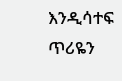እንዲሳተፍ ጥሪዬን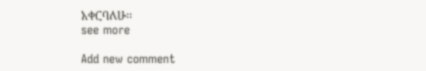አቀርባለሁ፡፡
see more

Add new comment